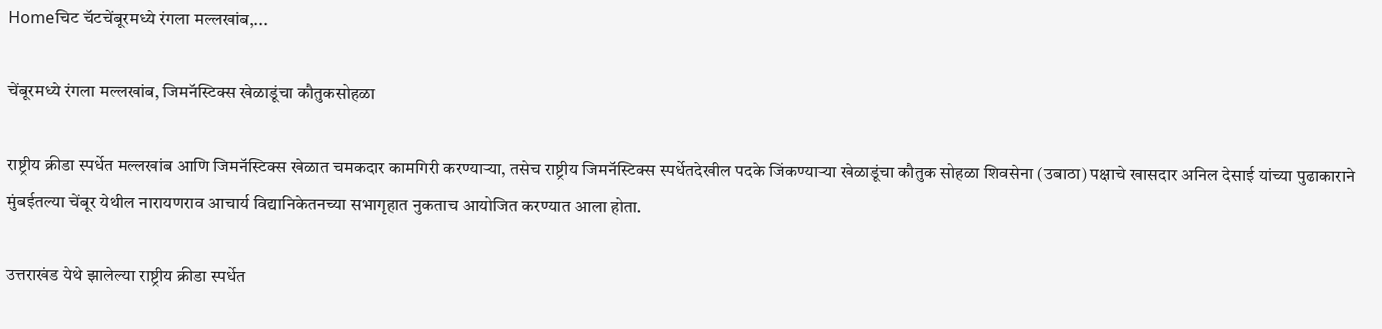Homeचिट चॅटचेंबूरमध्ये रंगला मल्लखांब,...

चेंबूरमध्ये रंगला मल्लखांब, जिमनॅस्टिक्स खेळाडूंचा कौतुकसोहळा

राष्ट्रीय क्रीडा स्पर्धेत मल्लखांब आणि जिमनॅस्टिक्स खेळात चमकदार कामगिरी करण्याऱ्या, तसेच राष्ट्रीय जिमनॅस्टिक्स स्पर्धेतदेखील पदके जिंकण्याऱ्या खेळाडूंचा कौतुक सोहळा शिवसेना (उबाठा) पक्षाचे खासदार अनिल देसाई यांच्या पुढाकाराने मुंबईतल्या चेंबूर येथील नारायणराव आचार्य विद्यानिकेतनच्या सभागृहात नुकताच आयोजित करण्यात आला होता.

उत्तराखंड येथे झालेल्या राष्ट्रीय क्रीडा स्पर्धेत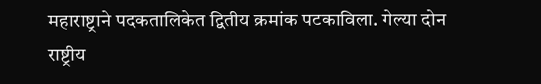महाराष्ट्राने पदकतालिकेत द्वितीय क्रमांक पटकाविला. गेल्या दोन राष्ट्रीय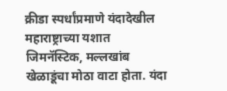क्रीडा स्पर्धांप्रमाणे यंदादेखील महाराष्ट्राच्या यशात जिमनॅस्टिक, मल्लखांब खेळाडूंचा मोठा वाटा होता. यंदा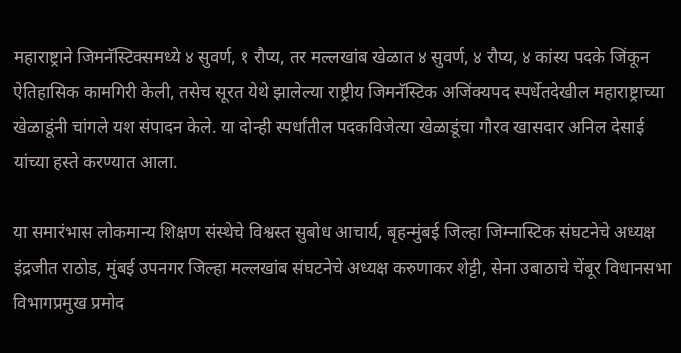महाराष्ट्राने जिमनॅस्टिक्समध्ये ४ सुवर्ण, १ रौप्य, तर मल्लखांब खेळात ४ सुवर्ण, ४ रौप्य, ४ कांस्य पदके जिंकून ऐतिहासिक कामगिरी केली, तसेच सूरत येथे झालेल्या राष्ट्रीय जिमनॅस्टिक अजिंक्यपद स्पर्धेतदेखील महाराष्ट्राच्या खेळाडूंनी चांगले यश संपादन केले. या दोन्ही स्पर्धांतील पदकविजेत्या खेळाडूंचा गौरव खासदार अनिल देसाई यांच्या हस्ते करण्यात आला.

या समारंभास लोकमान्य शिक्षण संस्थेचे विश्वस्त सुबोध आचार्य, बृहन्मुंबई जिल्हा जिम्नास्टिक संघटनेचे अध्यक्ष इंद्रजीत राठोड, मुंबई उपनगर जिल्हा मल्लखांब संघटनेचे अध्यक्ष करुणाकर शेट्टी, सेना उबाठाचे चेंबूर विधानसभा विभागप्रमुख प्रमोद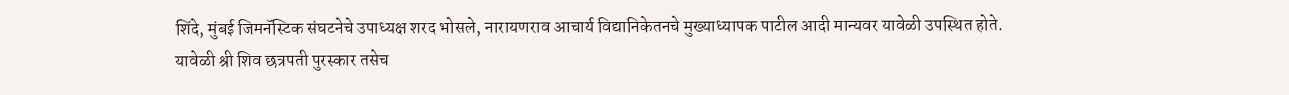शिंदे, मुंबई जिमनॅस्टिक संघटनेचे उपाध्यक्ष शरद भोसले, नारायणराव आचार्य विद्यानिकेतनचे मुख्याध्यापक पाटील आदी मान्यवर यावेळी उपस्थित होते. यावेळी श्री शिव छत्रपती पुरस्कार तसेच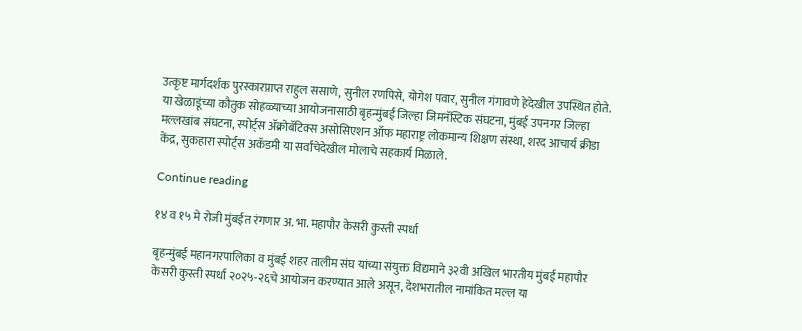उत्कृष्ट मार्गदर्शक पुरस्कारप्राप्त राहुल ससाणे, सुनील रणपिसे, योगेश पवार, सुनील गंगावणे हेदेखील उपस्थित होते. या खेळाडूंच्या कौतुक सोहळ्याच्या आयोजनासाठी बृहन्मुंबई जिल्हा जिमनॅस्टिक संघटना, मुंबई उपनगर जिल्हा मल्लखांब संघटना, स्पोर्ट्स ॲक्रोबॅटिक्स असोसिएशन ऑफ महाराष्ट्र लोकमान्य शिक्षण संस्था, शरद आचार्य क्रीडा केंद्र, सुकहारा स्पोर्ट्स अकॅडमी या सर्वांचेदेखील मोलाचे सहकार्य मिळाले.

Continue reading

१४ व १५ मे रोजी मुंबईत रंगणार अ. भा. महापौर केसरी कुस्ती स्पर्धा

बृहन्मुंबई महानगरपालिका व मुंबई शहर तालीम संघ यांच्या संयुक्त विद्यमाने ३२वी अखिल भारतीय मुंबई महापौर केसरी कुस्ती स्पर्धा २०२५-२६चे आयोजन करण्यात आले असून, देशभरातील नामांकित मल्ल या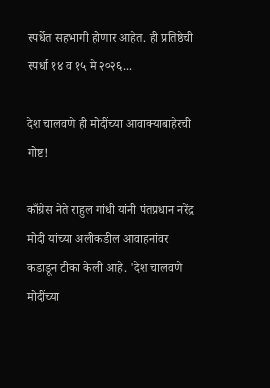स्पर्धेत सहभागी होणार आहेत. ही प्रतिष्ठेची स्पर्धा १४ व १५ मे २०२६...

देश चालवणे ही मोदींच्या आवाक्याबाहेरची गोष्ट!

काँग्रेस नेते राहुल गांधी यांनी पंतप्रधान नरेंद्र मोदी यांच्या अलीकडील आवाहनांवर कडाडून टीका केली आहे. 'देश चालवणे मोदींच्या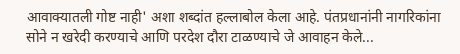आवाक्यातली गोष्ट नाही' अशा शब्दांत हल्लाबोल केला आहे. पंतप्रधानांनी नागरिकांना सोने न खरेदी करण्याचे आणि परदेश दौरा टाळण्याचे जे आवाहन केले...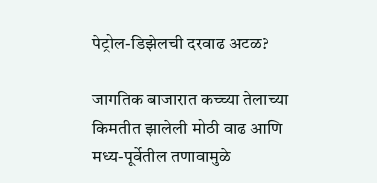पेट्रोल-डिझेलची दरवाढ अटळ?

जागतिक बाजारात कच्च्या तेलाच्या किमतीत झालेली मोठी वाढ आणि मध्य-पूर्वेतील तणावामुळे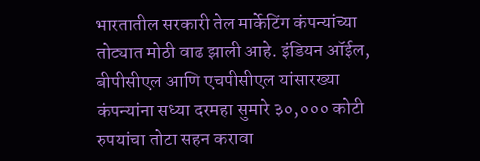भारतातील सरकारी तेल मार्केटिंग कंपन्यांच्या तोट्यात मोठी वाढ झाली आहे. इंडियन ऑईल, बीपीसीएल आणि एचपीसीएल यांसारख्या कंपन्यांना सध्या दरमहा सुमारे ३०,००० कोटी रुपयांचा तोटा सहन करावा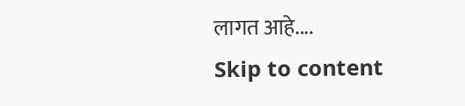लागत आहे....
Skip to content